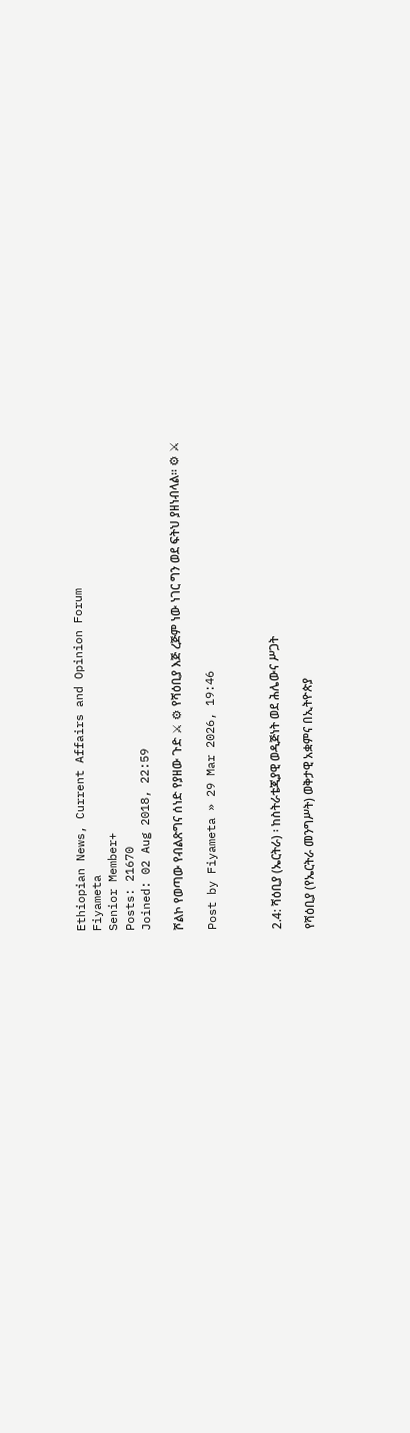Ethiopian News, Current Affairs and Opinion Forum
Fiyameta
Senior Member+
Posts: 21670
Joined: 02 Aug 2018, 22:59

ሾልኮ የወጣው የብልጽግና ሰነድ የያዘው ጉድ ⚔ ⚙ የሻዕቢያ እጅ ረጅም ነው ነገር ግን ወደ ፍትህ ያዘነብላል። ⚙ ⚔

Post by Fiyameta » 29 Mar 2026, 19:46



2.4: ሻዕቢያ (ኤርትራ) ፡ ከስትራቴጂያዊ ወዲጅነት ወደ ሕሌውና ሥጋት

የሻዕቢያ (የኤርትራ መንግሥት) ወቅታዊ አቋምና በኢትዮጵያ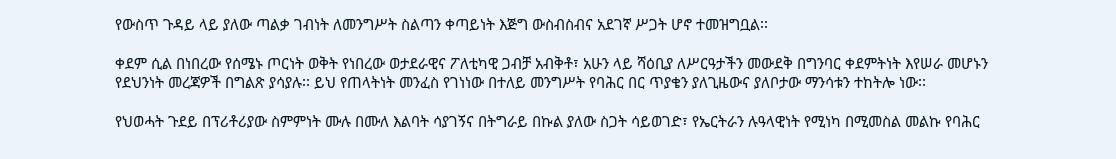የውስጥ ጉዳይ ላይ ያለው ጣልቃ ገብነት ለመንግሥት ስልጣን ቀጣይነት እጅግ ውስብስብና አደገኛ ሥጋት ሆኖ ተመዝግቧል፡፡

ቀደም ሲል በነበረው የሰሜኑ ጦርነት ወቅት የነበረው ወታደራዊና ፖለቲካዊ ጋብቻ አብቅቶ፣ አሁን ላይ ሻዕቢያ ለሥርዓታችን መውደቅ በግንባር ቀደምትነት እየሠራ መሆኑን የደህንነት መረጃዎች በግልጽ ያሳያሉ፡፡ ይህ የጠላትነት መንፈስ የገነነው በተለይ መንግሥት የባሕር በር ጥያቄን ያለጊዜውና ያለቦታው ማንሳቱን ተከትሎ ነው፡፡

የህወሓት ጉደይ በፕሪቶሪያው ስምምነት ሙሉ በሙለ እልባት ሳያገኝና በትግራይ በኩል ያለው ስጋት ሳይወገድ፣ የኤርትራን ሉዓላዊነት የሚነካ በሚመስል መልኩ የባሕር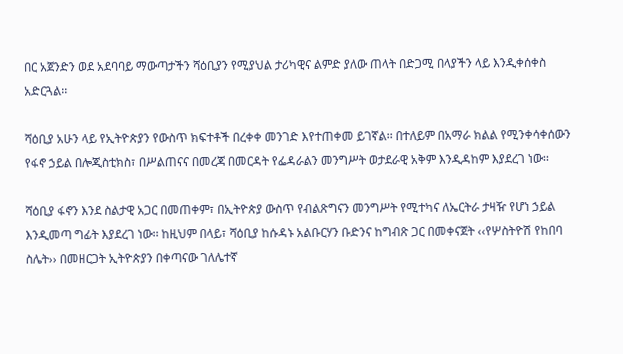በር አጀንድን ወደ አደባባይ ማውጣታችን ሻዕቢያን የሚያህል ታሪካዊና ልምድ ያለው ጠላት በድጋሚ በላያችን ላይ እንዲቀሰቀስ አድርጓል፡፡

ሻዕቢያ አሁን ላይ የኢትዮጵያን የውስጥ ክፍተቶች በረቀቀ መንገድ እየተጠቀመ ይገኛል፡፡ በተለይም በአማራ ክልል የሚንቀሳቀሰውን የፋኖ ኃይል በሎጂስቲክስ፣ በሥልጠናና በመረጃ በመርዳት የፌዳራልን መንግሥት ወታደራዊ አቅም እንዲዳከም እያደረገ ነው፡፡

ሻዕቢያ ፋኖን እንደ ስልታዊ አጋር በመጠቀም፣ በኢትዮጵያ ውስጥ የብልጽግናን መንግሥት የሚተካና ለኤርትራ ታዛዥ የሆነ ኃይል እንዲመጣ ግፊት እያደረገ ነው፡፡ ከዚህም በላይ፣ ሻዕቢያ ከሱዳኑ አልቡርሃን ቡድንና ከግብጽ ጋር በመቀናጀት ‹‹የሦስትዮሽ የከበባ ስሌት›› በመዘርጋት ኢትዮጵያን በቀጣናው ገለሌተኛ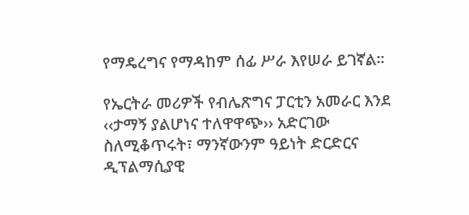የማዴረግና የማዳከም ሰፊ ሥራ እየሠራ ይገኛል፡፡

የኤርትራ መሪዎች የብሌጽግና ፓርቲን አመራር እንደ ‹‹ታማኝ ያልሆነና ተለዋዋጭ›› አድርገው ስለሚቆጥሩት፣ ማንኛውንም ዓይነት ድርድርና ዲፕልማሲያዊ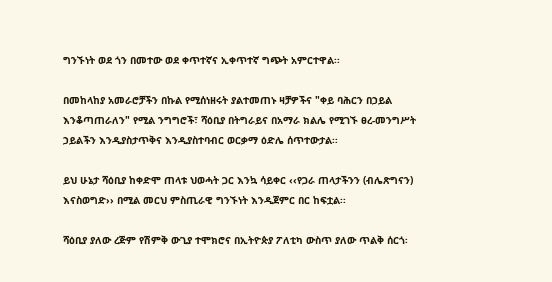ግንኙነት ወደ ጎን በመተው ወደ ቀጥተኛና ኢቀጥተኛ ግጭት አምርተዋል፡፡

በመከላከያ አመራሮቻችን በኩል የሚሰነዘሩት ያልተመጠኑ ዛቻዎችና "ቀይ ባሕርን በኃይል እንቆጣጠራለን" የሚል ንግግሮች፣ ሻዕቢያ በትግራይና በአማራ ክልሌ የሚገኙ ፀረ-መንግሥት ኃይልችን እንዲያስታጥቅና እንዲያስተባብር ወርቃማ ዕድሌ ሰጥተውታል፡፡

ይህ ሁኔታ ሻዕቢያ ከቀድሞ ጠላቱ ህወሓት ጋር እንኳ ሳይቀር ‹‹የጋራ ጠላታችንን (ብሌጽግናን) እናስወግድ›› በሚል መርህ ምስጢራዊ ግንኙነት እንዲጀምር በር ከፍቷል፡፡

ሻዕቢያ ያለው ረጅም የሽምቅ ውጊያ ተሞክሮና በኢትዮጵያ ፖለቲካ ውስጥ ያለው ጥልቅ ሰርጎ፡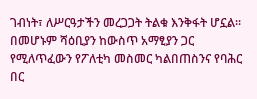ገብነት፣ ለሥርዓታችን መረጋጋት ትልቁ እንቅፋት ሆኗል፡፡ በመሆኑም ሻዕቢያን ከውስጥ አማፂያን ጋር የሚለጥፈውን የፖለቲካ መስመር ካልበጠስንና የባሕር በር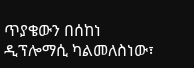ጥያቄውን በሰከነ ዲፕሎማሲ ካልመለስነው፣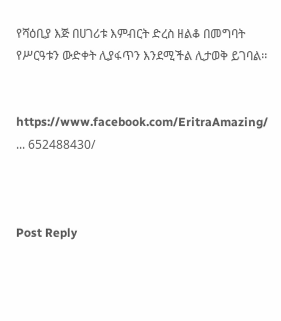የሻዕቢያ እጅ በሀገሪቱ እምብርት ድረስ ዘልቆ በመግባት የሥርዓቱን ውድቀት ሊያፋጥን እንደሚችል ሊታወቅ ይገባል፡፡


https://www.facebook.com/EritraAmazing/ ... 652488430/



Post Reply